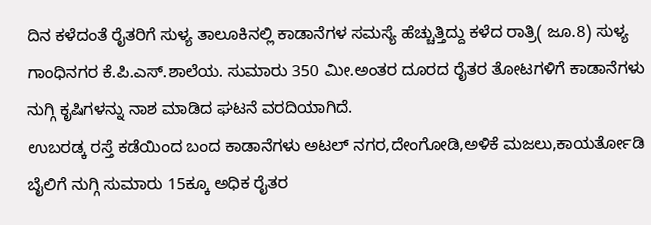ದಿನ ಕಳೆದಂತೆ ರೈತರಿಗೆ ಸುಳ್ಯ ತಾಲೂಕಿನಲ್ಲಿ ಕಾಡಾನೆಗಳ ಸಮಸ್ಯೆ ಹೆಚ್ಚುತ್ತಿದ್ದು ಕಳೆದ ರಾತ್ರಿ( ಜೂ.8) ಸುಳ್ಯ ಗಾಂಧಿನಗರ ಕೆ.ಪಿ.ಎಸ್.ಶಾಲೆಯ. ಸುಮಾರು 350 ಮೀ.ಅಂತರ ದೂರದ ರೈತರ ತೋಟಗಳಿಗೆ ಕಾಡಾನೆಗಳು ನುಗ್ಗಿ ಕೃಷಿಗಳನ್ನು ನಾಶ ಮಾಡಿದ ಘಟನೆ ವರದಿಯಾಗಿದೆ.
ಉಬರಡ್ಕ ರಸ್ತೆ ಕಡೆಯಿಂದ ಬಂದ ಕಾಡಾನೆಗಳು ಅಟಲ್ ನಗರ,ದೇಂಗೋಡಿ,ಅಳಿಕೆ ಮಜಲು,ಕಾಯರ್ತೋಡಿ ಬೈಲಿಗೆ ನುಗ್ಗಿ ಸುಮಾರು 15ಕ್ಕೂ ಅಧಿಕ ರೈತರ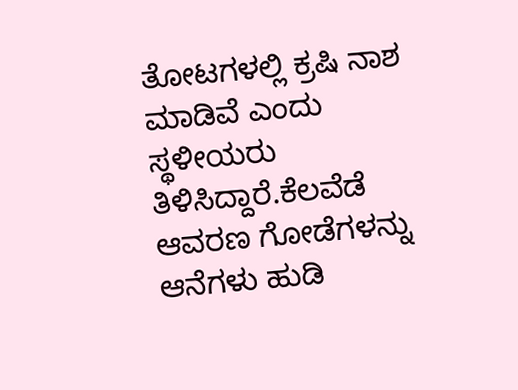ತೋಟಗಳಲ್ಲಿ ಕ್ರಷಿ ನಾಶ ಮಾಡಿವೆ ಎಂದು ಸ್ಥಳೀಯರು ತಿಳಿಸಿದ್ದಾರೆ.ಕೆಲವೆಡೆ ಆವರಣ ಗೋಡೆಗಳನ್ನು ಆನೆಗಳು ಹುಡಿ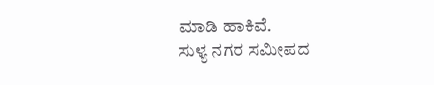ಮಾಡಿ ಹಾಕಿವೆ.
ಸುಳ್ಯ ನಗರ ಸಮೀಪದ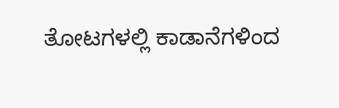ತೋಟಗಳಲ್ಲಿ ಕಾಡಾನೆಗಳಿಂದ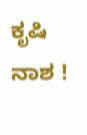ಕೃಷಿ ನಾಶ !